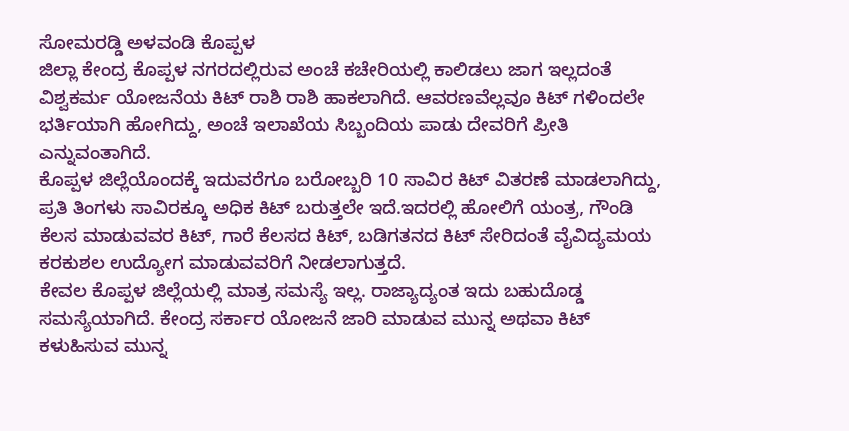ಸೋಮರಡ್ಡಿ ಅಳವಂಡಿ ಕೊಪ್ಪಳ
ಜಿಲ್ಲಾ ಕೇಂದ್ರ ಕೊಪ್ಪಳ ನಗರದಲ್ಲಿರುವ ಅಂಚೆ ಕಚೇರಿಯಲ್ಲಿ ಕಾಲಿಡಲು ಜಾಗ ಇಲ್ಲದಂತೆ ವಿಶ್ವಕರ್ಮ ಯೋಜನೆಯ ಕಿಟ್ ರಾಶಿ ರಾಶಿ ಹಾಕಲಾಗಿದೆ. ಆವರಣವೆಲ್ಲವೂ ಕಿಟ್ ಗಳಿಂದಲೇ ಭರ್ತಿಯಾಗಿ ಹೋಗಿದ್ದು, ಅಂಚೆ ಇಲಾಖೆಯ ಸಿಬ್ಬಂದಿಯ ಪಾಡು ದೇವರಿಗೆ ಪ್ರೀತಿ ಎನ್ನುವಂತಾಗಿದೆ.
ಕೊಪ್ಪಳ ಜಿಲ್ಲೆಯೊಂದಕ್ಕೆ ಇದುವರೆಗೂ ಬರೋಬ್ಬರಿ 10 ಸಾವಿರ ಕಿಟ್ ವಿತರಣೆ ಮಾಡಲಾಗಿದ್ದು, ಪ್ರತಿ ತಿಂಗಳು ಸಾವಿರಕ್ಕೂ ಅಧಿಕ ಕಿಟ್ ಬರುತ್ತಲೇ ಇದೆ.ಇದರಲ್ಲಿ ಹೋಲಿಗೆ ಯಂತ್ರ, ಗೌಂಡಿ ಕೆಲಸ ಮಾಡುವವರ ಕಿಟ್, ಗಾರೆ ಕೆಲಸದ ಕಿಟ್, ಬಡಿಗತನದ ಕಿಟ್ ಸೇರಿದಂತೆ ವೈವಿದ್ಯಮಯ ಕರಕುಶಲ ಉದ್ಯೋಗ ಮಾಡುವವರಿಗೆ ನೀಡಲಾಗುತ್ತದೆ.
ಕೇವಲ ಕೊಪ್ಪಳ ಜಿಲ್ಲೆಯಲ್ಲಿ ಮಾತ್ರ ಸಮಸ್ಯೆ ಇಲ್ಲ. ರಾಜ್ಯಾದ್ಯಂತ ಇದು ಬಹುದೊಡ್ಡ ಸಮಸ್ಯೆಯಾಗಿದೆ. ಕೇಂದ್ರ ಸರ್ಕಾರ ಯೋಜನೆ ಜಾರಿ ಮಾಡುವ ಮುನ್ನ ಅಥವಾ ಕಿಟ್ ಕಳುಹಿಸುವ ಮುನ್ನ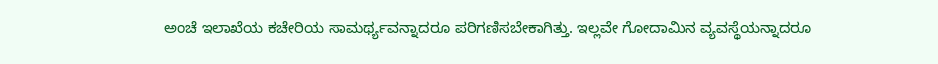ಅಂಚೆ ಇಲಾಖೆಯ ಕಚೇರಿಯ ಸಾಮರ್ಥ್ಯವನ್ನಾದರೂ ಪರಿಗಣಿಸಬೇಕಾಗಿತ್ತು. ಇಲ್ಲವೇ ಗೋದಾಮಿನ ವ್ಯವಸ್ಥೆಯನ್ನಾದರೂ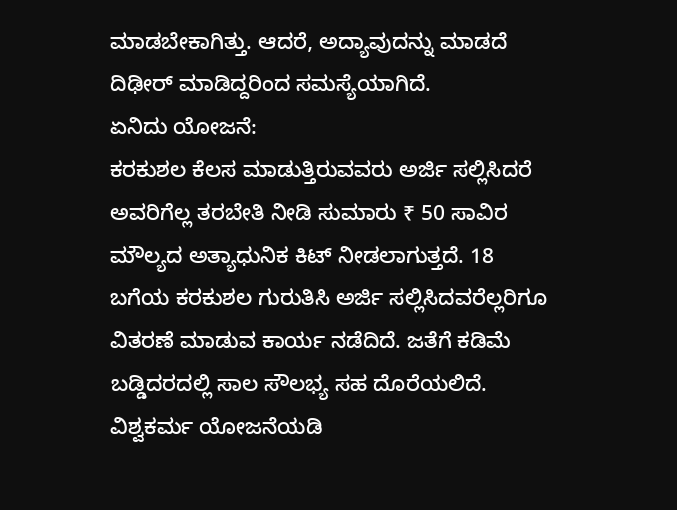ಮಾಡಬೇಕಾಗಿತ್ತು. ಆದರೆ, ಅದ್ಯಾವುದನ್ನು ಮಾಡದೆ ದಿಢೀರ್ ಮಾಡಿದ್ದರಿಂದ ಸಮಸ್ಯೆಯಾಗಿದೆ.
ಏನಿದು ಯೋಜನೆ:
ಕರಕುಶಲ ಕೆಲಸ ಮಾಡುತ್ತಿರುವವರು ಅರ್ಜಿ ಸಲ್ಲಿಸಿದರೆ ಅವರಿಗೆಲ್ಲ ತರಬೇತಿ ನೀಡಿ ಸುಮಾರು ₹ 50 ಸಾವಿರ ಮೌಲ್ಯದ ಅತ್ಯಾಧುನಿಕ ಕಿಟ್ ನೀಡಲಾಗುತ್ತದೆ. 18 ಬಗೆಯ ಕರಕುಶಲ ಗುರುತಿಸಿ ಅರ್ಜಿ ಸಲ್ಲಿಸಿದವರೆಲ್ಲರಿಗೂ ವಿತರಣೆ ಮಾಡುವ ಕಾರ್ಯ ನಡೆದಿದೆ. ಜತೆಗೆ ಕಡಿಮೆ ಬಡ್ಡಿದರದಲ್ಲಿ ಸಾಲ ಸೌಲಭ್ಯ ಸಹ ದೊರೆಯಲಿದೆ.
ವಿಶ್ವಕರ್ಮ ಯೋಜನೆಯಡಿ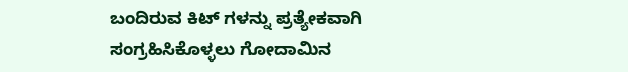ಬಂದಿರುವ ಕಿಟ್ ಗಳನ್ನು ಪ್ರತ್ಯೇಕವಾಗಿ ಸಂಗ್ರಹಿಸಿಕೊಳ್ಳಲು ಗೋದಾಮಿನ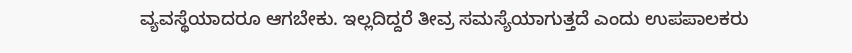ವ್ಯವಸ್ಥೆಯಾದರೂ ಆಗಬೇಕು. ಇಲ್ಲದಿದ್ದರೆ ತೀವ್ರ ಸಮಸ್ಯೆಯಾಗುತ್ತದೆ ಎಂದು ಉಪಪಾಲಕರು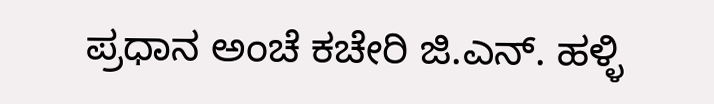ಪ್ರಧಾನ ಅಂಚೆ ಕಚೇರಿ ಜಿ.ಎನ್. ಹಳ್ಳಿ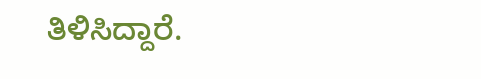ತಿಳಿಸಿದ್ದಾರೆ.